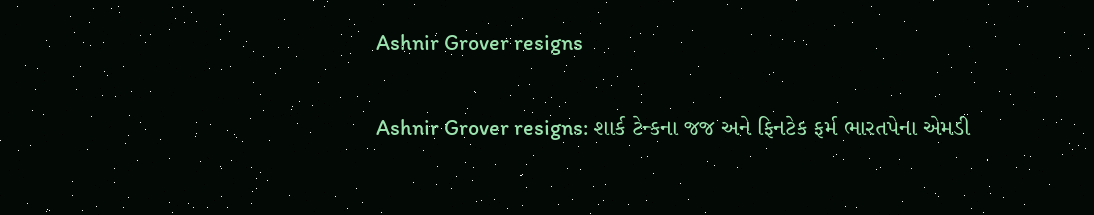Ashnir Grover resigns

Ashnir Grover resigns: શાર્ક ટેન્કના જજ અને ફિનટેક ફર્મ ભારતપેના એમડી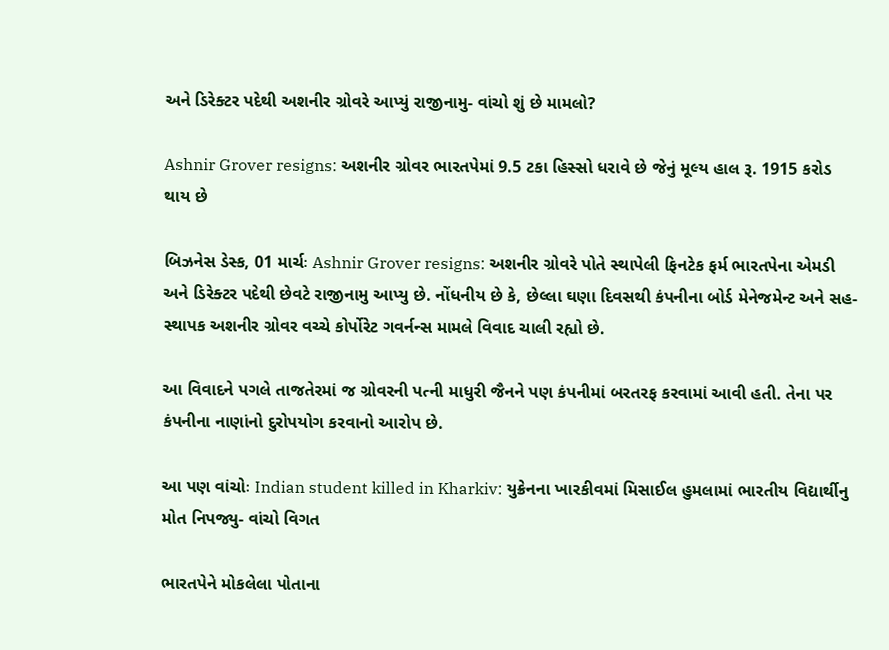અને ડિરેક્ટર પદેથી અશનીર ગ્રોવરે આપ્યું રાજીનામુ- વાંચો શું છે મામલો?

Ashnir Grover resigns: અશનીર ગ્રોવર ભારતપેમાં 9.5 ટકા હિસ્સો ધરાવે છે જેનું મૂલ્ય હાલ રૂ. 1915 કરોડ થાય છે

બિઝનેસ ડેસ્ક, 01 માર્ચઃ Ashnir Grover resigns: અશનીર ગ્રોવરે પોતે સ્થાપેલી ફિનટેક ફર્મ ભારતપેના એમડી અને ડિરેક્ટર પદેથી છેવટે રાજીનામુ આપ્યુ છે. નોંધનીય છે કે, છેલ્લા ઘણા દિવસથી કંપનીના બોર્ડ મેનેજમેન્ટ અને સહ-સ્થાપક અશનીર ગ્રોવર વચ્ચે કોર્પોરેટ ગવર્નન્સ મામલે વિવાદ ચાલી રહ્યો છે.

આ વિવાદને પગલે તાજતેરમાં જ ગ્રોવરની પત્ની માધુરી જૈનને પણ કંપનીમાં બરતરફ કરવામાં આવી હતી. તેના પર કંપનીના નાણાંનો દુરોપયોગ કરવાનો આરોપ છે.

આ પણ વાંચોઃ Indian student killed in Kharkiv: યુક્રેનના ખારકીવમાં મિસાઈલ હુમલામાં ભારતીય વિદ્યાર્થીનુ મોત નિપજ્યુ- વાંચો વિગત

ભારતપેને મોકલેલા પોતાના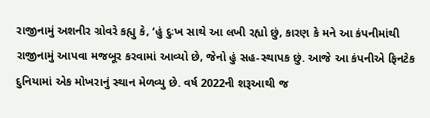રાજીનામું અશનીર ગ્રોવરે કહ્યુ કે, ‘હું દુઃખ સાથે આ લખી રહ્યો છું, કારણ કે મને આ કંપનીમાંથી રાજીનામું આપવા મજબૂર કરવામાં આવ્યો છે, જેનો હું સહ-સ્થાપક છું. આજે આ કંપનીએ ફિનટેક દુનિયામાં એક મોખરાનું સ્થાન મેળવ્યુ છે. વર્ષ 2022ની શરૂઆથી જ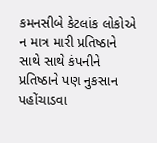કમનસીબે કેટલાંક લોકોએ ન માત્ર મારી પ્રતિષ્ઠાને સાથે સાથે કંપનીને પ્રતિષ્ઠાને પણ નુકસાન પહોંચાડવા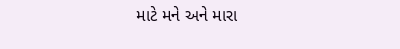માટે મને અને મારા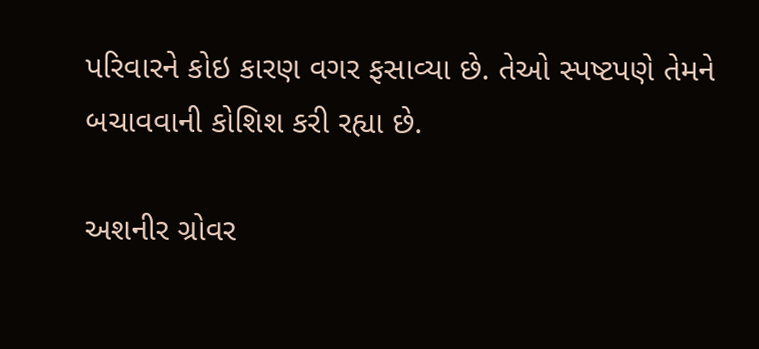પરિવારને કોઇ કારણ વગર ફસાવ્યા છે. તેઓ સ્પષ્ટપણે તેમને બચાવવાની કોશિશ કરી રહ્યા છે.

અશનીર ગ્રોવર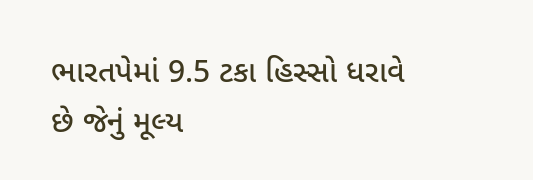ભારતપેમાં 9.5 ટકા હિસ્સો ધરાવે છે જેનું મૂલ્ય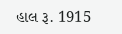હાલ રૂ. 1915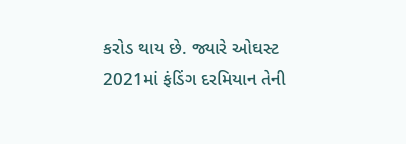કરોડ થાય છે. જ્યારે ઓઘસ્ટ 2021માં ફંડિંગ દરમિયાન તેની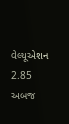વેલ્યૂએશન 2.85 અબજ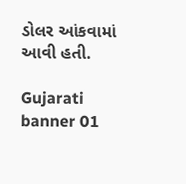ડોલર આંકવામાં આવી હતી.

Gujarati banner 01